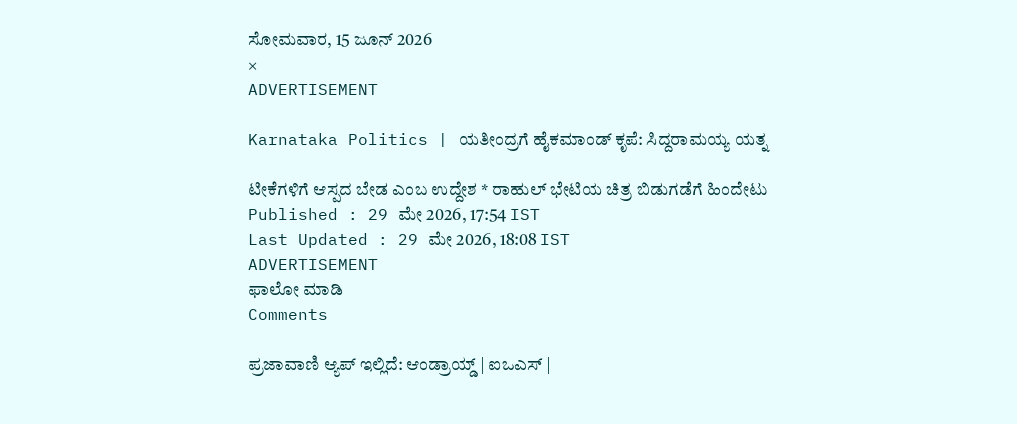ಸೋಮವಾರ, 15 ಜೂನ್ 2026
×
ADVERTISEMENT

Karnataka Politics | ಯತೀಂದ್ರಗೆ ಹೈಕಮಾಂಡ್‌ ಕೃಪೆ: ಸಿದ್ದರಾಮಯ್ಯ ಯತ್ನ

ಟೀಕೆಗಳಿಗೆ ಆಸ್ಪದ ಬೇಡ ಎಂಬ ಉದ್ದೇಶ * ರಾಹುಲ್ ಭೇಟಿಯ ಚಿತ್ರ ಬಿಡುಗಡೆಗೆ ಹಿಂದೇಟು
Published : 29 ಮೇ 2026, 17:54 IST
Last Updated : 29 ಮೇ 2026, 18:08 IST
ADVERTISEMENT
ಫಾಲೋ ಮಾಡಿ
Comments

ಪ್ರಜಾವಾಣಿ ಆ್ಯಪ್ ಇಲ್ಲಿದೆ: ಆಂಡ್ರಾಯ್ಡ್ | ಐಒಎಸ್ |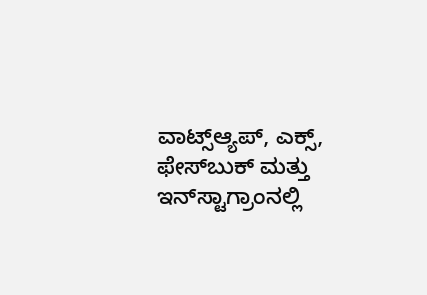ವಾಟ್ಸ್ಆ್ಯಪ್, ಎಕ್ಸ್, ಫೇಸ್‌ಬುಕ್ ಮತ್ತು ಇನ್‌ಸ್ಟಾಗ್ರಾಂನಲ್ಲಿ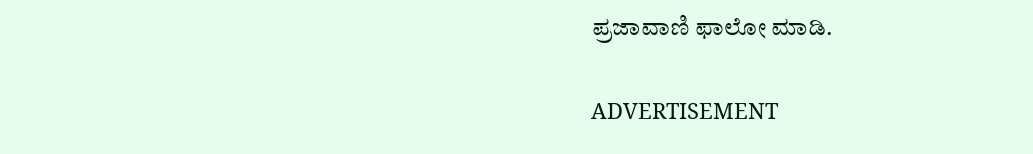ಪ್ರಜಾವಾಣಿ ಫಾಲೋ ಮಾಡಿ.

ADVERTISEMENT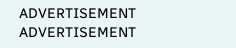ADVERTISEMENT
ADVERTISEMENT